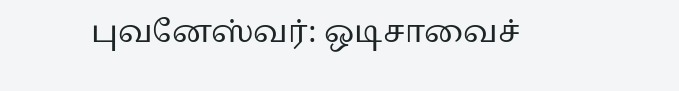புவனேஸ்வர்: ஒடிசாவைச்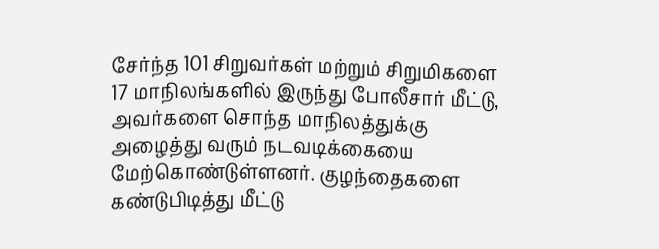சேர்ந்த 101 சிறுவர்கள் மற்றும் சிறுமிகளை 17 மாநிலங்களில் இருந்து போலீசார் மீட்டு, அவர்களை சொந்த மாநிலத்துக்கு அழைத்து வரும் நடவடிக்கையை மேற்கொண்டுள்ளனர். குழந்தைகளை கண்டுபிடித்து மீட்டு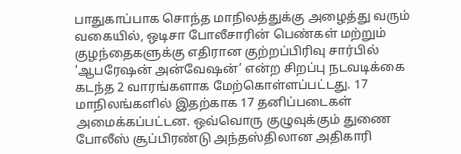பாதுகாப்பாக சொந்த மாநிலத்துக்கு அழைத்து வரும் வகையில், ஒடிசா போலீசாரின் பெண்கள் மற்றும் குழந்தைகளுக்கு எதிரான குற்றப்பிரிவு சார்பில் ‘ஆபரேஷன் அன்வேஷன்’ என்ற சிறப்பு நடவடிக்கை கடந்த 2 வாரங்களாக மேற்கொள்ளப்பட்டது. 17 மாநிலங்களில் இதற்காக 17 தனிப்படைகள் அமைக்கப்பட்டன. ஒவ்வொரு குழுவுக்கும் துணை போலீஸ் சூப்பிரண்டு அந்தஸ்திலான அதிகாரி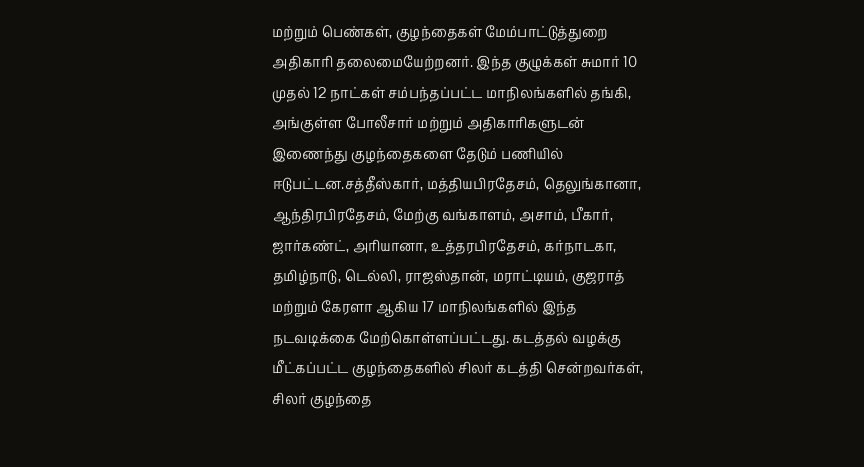மற்றும் பெண்கள், குழந்தைகள் மேம்பாட்டுத்துறை அதிகாரி தலைமையேற்றனர். இந்த குழுக்கள் சுமார் 10 முதல் 12 நாட்கள் சம்பந்தப்பட்ட மாநிலங்களில் தங்கி, அங்குள்ள போலீசார் மற்றும் அதிகாரிகளுடன் இணைந்து குழந்தைகளை தேடும் பணியில் ஈடுபட்டன.சத்தீஸ்கார், மத்தியபிரதேசம், தெலுங்கானா, ஆந்திரபிரதேசம், மேற்கு வங்காளம், அசாம், பீகார், ஜார்கண்ட், அரியானா, உத்தரபிரதேசம், கர்நாடகா, தமிழ்நாடு, டெல்லி, ராஜஸ்தான், மராட்டியம், குஜராத் மற்றும் கேரளா ஆகிய 17 மாநிலங்களில் இந்த நடவடிக்கை மேற்கொள்ளப்பட்டது. கடத்தல் வழக்கு மீட்கப்பட்ட குழந்தைகளில் சிலர் கடத்தி சென்றவர்கள், சிலர் குழந்தை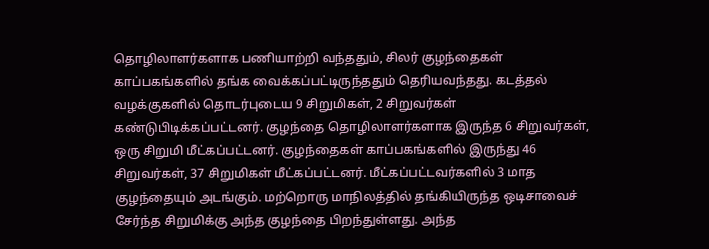தொழிலாளர்களாக பணியாற்றி வந்ததும், சிலர் குழந்தைகள் காப்பகங்களில் தங்க வைக்கப்பட்டிருந்ததும் தெரியவந்தது. கடத்தல் வழக்குகளில் தொடர்புடைய 9 சிறுமிகள், 2 சிறுவர்கள் கண்டுபிடிக்கப்பட்டனர். குழந்தை தொழிலாளர்களாக இருந்த 6 சிறுவர்கள், ஒரு சிறுமி மீட்கப்பட்டனர். குழந்தைகள் காப்பகங்களில் இருந்து 46 சிறுவர்கள், 37 சிறுமிகள் மீட்கப்பட்டனர். மீட்கப்பட்டவர்களில் 3 மாத குழந்தையும் அடங்கும். மற்றொரு மாநிலத்தில் தங்கியிருந்த ஒடிசாவைச் சேர்ந்த சிறுமிக்கு அந்த குழந்தை பிறந்துள்ளது. அந்த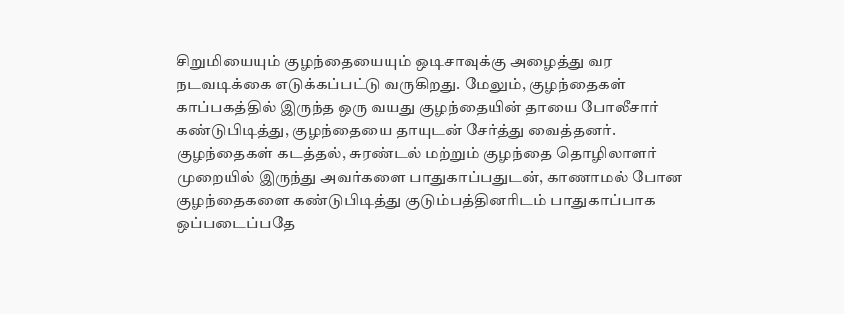சிறுமியையும் குழந்தையையும் ஒடிசாவுக்கு அழைத்து வர நடவடிக்கை எடுக்கப்பட்டு வருகிறது. மேலும், குழந்தைகள் காப்பகத்தில் இருந்த ஒரு வயது குழந்தையின் தாயை போலீசார் கண்டுபிடித்து, குழந்தையை தாயுடன் சேர்த்து வைத்தனர். குழந்தைகள் கடத்தல், சுரண்டல் மற்றும் குழந்தை தொழிலாளர் முறையில் இருந்து அவர்களை பாதுகாப்பதுடன், காணாமல் போன குழந்தைகளை கண்டுபிடித்து குடும்பத்தினரிடம் பாதுகாப்பாக ஒப்படைப்பதே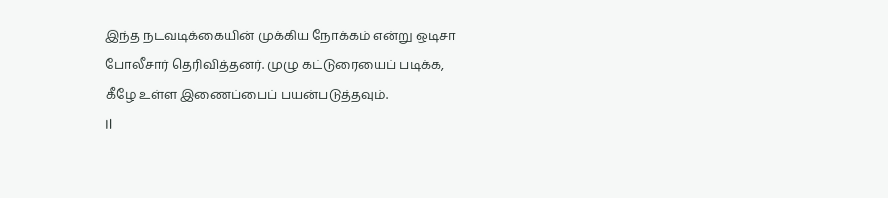இந்த நடவடிக்கையின் முக்கிய நோக்கம் என்று ஒடிசா போலீசார் தெரிவித்தனர். முழு கட்டுரையைப் படிக்க, கீழே உள்ள இணைப்பைப் பயன்படுத்தவும்.
Il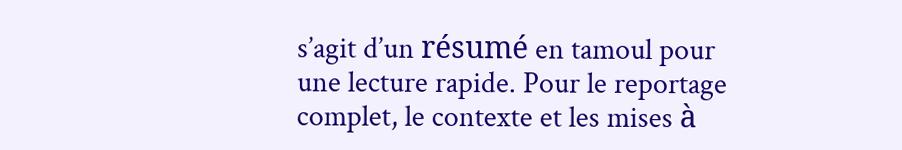s’agit d’un résumé en tamoul pour une lecture rapide. Pour le reportage complet, le contexte et les mises à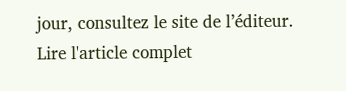jour, consultez le site de l’éditeur.
Lire l'article complet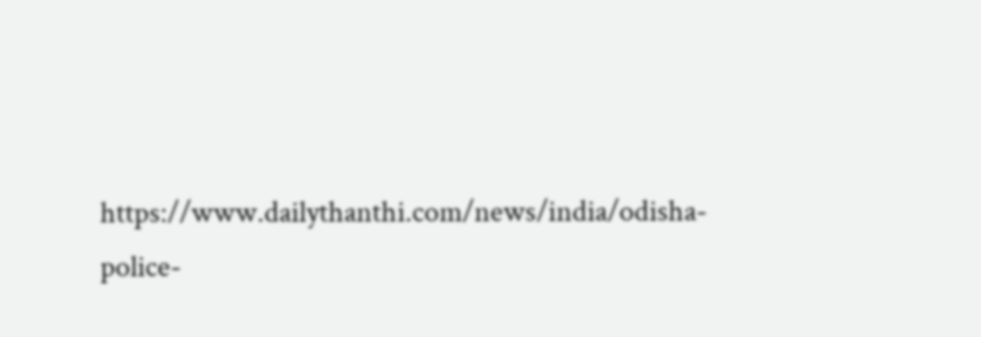https://www.dailythanthi.com/news/india/odisha-police-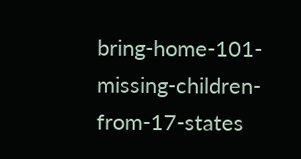bring-home-101-missing-children-from-17-states